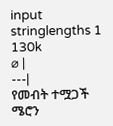input
stringlengths 1
130k
⌀ |
---|
የመብት ተሟጋች ሜሮን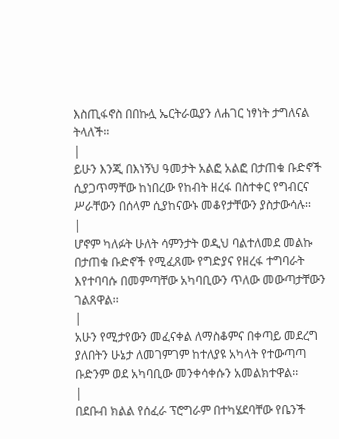እስጢፋኖስ በበኩሏ ኤርትራዉያን ለሐገር ነፃነት ታግለናል ትላለች።
|
ይሁን እንጂ በእነኝህ ዓመታት አልፎ አልፎ በታጠቁ ቡድኖች ሲያጋጥማቸው ከነበረው የከብት ዘረፋ በስተቀር የግብርና ሥራቸውን በሰላም ሲያከናውኑ መቆየታቸውን ያስታውሳሉ፡፡
|
ሆኖም ካለፉት ሁለት ሳምንታት ወዲህ ባልተለመደ መልኩ በታጠቁ ቡድኖች የሚፈጸሙ የግድያና የዘረፋ ተግባራት እየተባባሱ በመምጣቸው አካባቢውን ጥለው መውጣታቸውን ገልጸዋል፡፡
|
አሁን የሚታየውን መፈናቀል ለማስቆምና በቀጣይ መደረግ ያለበትን ሁኔታ ለመገምገም ከተለያዩ አካላት የተውጣጣ ቡድንም ወደ አካባቢው መንቀሳቀሱን አመልክተዋል፡፡
|
በደቡብ ክልል የሰፈራ ፕሮግራም በተካሄደባቸው የቤንች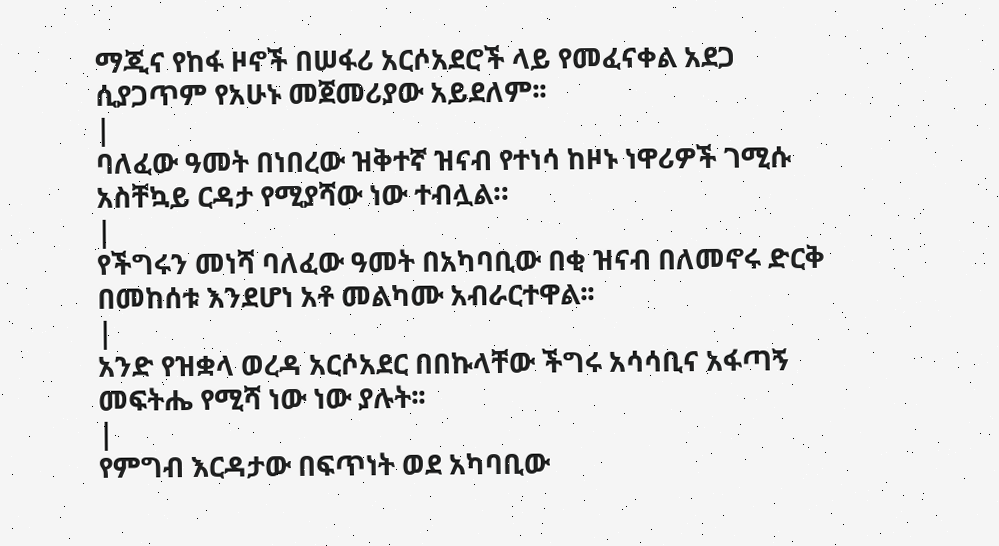ማጂና የከፋ ዞኖች በሠፋሪ አርሶአደሮች ላይ የመፈናቀል አደጋ ሲያጋጥም የአሁኑ መጀመሪያው አይደለም፡፡
|
ባለፈው ዓመት በነበረው ዝቅተኛ ዝናብ የተነሳ ከዞኑ ነዋሪዎች ገሚሱ አስቸኳይ ርዳታ የሚያሻው ነው ተብሏል።
|
የችግሩን መነሻ ባለፈው ዓመት በአካባቢው በቂ ዝናብ በለመኖሩ ድርቅ በመከሰቱ እንደሆነ አቶ መልካሙ አብራርተዋል፡፡
|
አንድ የዝቋላ ወረዳ አርሶአደር በበኩላቸው ችግሩ አሳሳቢና አፋጣኝ መፍትሔ የሚሻ ነው ነው ያሉት፡፡
|
የምግብ እርዳታው በፍጥነት ወደ አካባቢው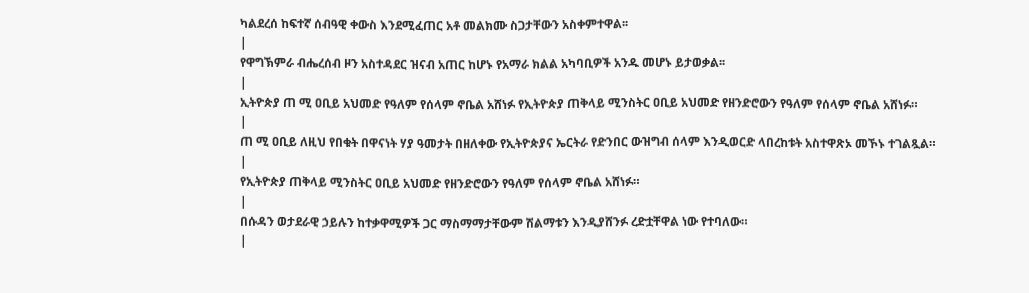ካልደረሰ ከፍተኛ ሰብዓዊ ቀውስ እንደሚፈጠር አቶ መልክሙ ስጋታቸውን አስቀምተዋል፡፡
|
የዋግኽምራ ብሔረሰብ ዞን አስተዳደር ዝናብ አጠር ከሆኑ የአማራ ክልል አካባቢዎች አንዱ መሆኑ ይታወቃል፡፡
|
ኢትዮጵያ ጠ ሚ ዐቢይ አህመድ የዓለም የሰላም ኖቤል አሸነፉ የኢትዮጵያ ጠቅላይ ሚንስትር ዐቢይ አህመድ የዘንድሮውን የዓለም የሰላም ኖቤል አሸነፉ።
|
ጠ ሚ ዐቢይ ለዚህ የበቁት በዋናነት ሃያ ዓመታት በዘለቀው የኢትዮጵያና ኤርትራ የድንበር ውዝግብ ሰላም እንዲወርድ ላበረከቱት አስተዋጽኦ መኾኑ ተገልጿል።
|
የኢትዮጵያ ጠቅላይ ሚንስትር ዐቢይ አህመድ የዘንድሮውን የዓለም የሰላም ኖቤል አሸነፉ።
|
በሱዳን ወታደራዊ ኃይሉን ከተቃዋሚዎች ጋር ማስማማታቸውም ሽልማቱን እንዲያሸንፉ ረድቷቸዋል ነው የተባለው።
|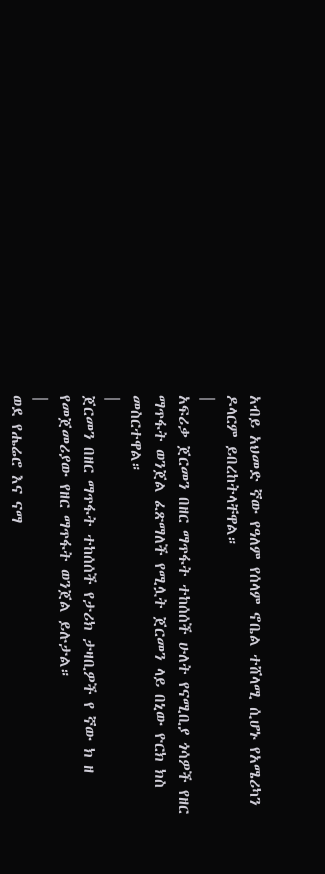አብይ አህመድ ኛው የዓለም የሰላም ኖቤል ተሸላሚ ሲሆኑ የአሜሪካን ዶላርም ይበረከትላቸዋል።
|
አፍሪቃ ጀርመን በዘር ማጥፋት ተከሰሰች ሁለት የናሚቢያ ጎሳዎች የዘር ማጥፋት ወንጀል ፈጽማለች የሚሏት ጀርመን ላይ በኒው ዮርክ ክስ መስርተዋል።
|
ጀርመን በዘር ማጥፋት ተከሰሰች የታሪክ ታዛቢዎች የ ኛው ክ ዘ የመጀመሪያው የዘር ማጥፋት ወንጀል ይሉታል።
|
ወደ የሔሬሮ እና ናማ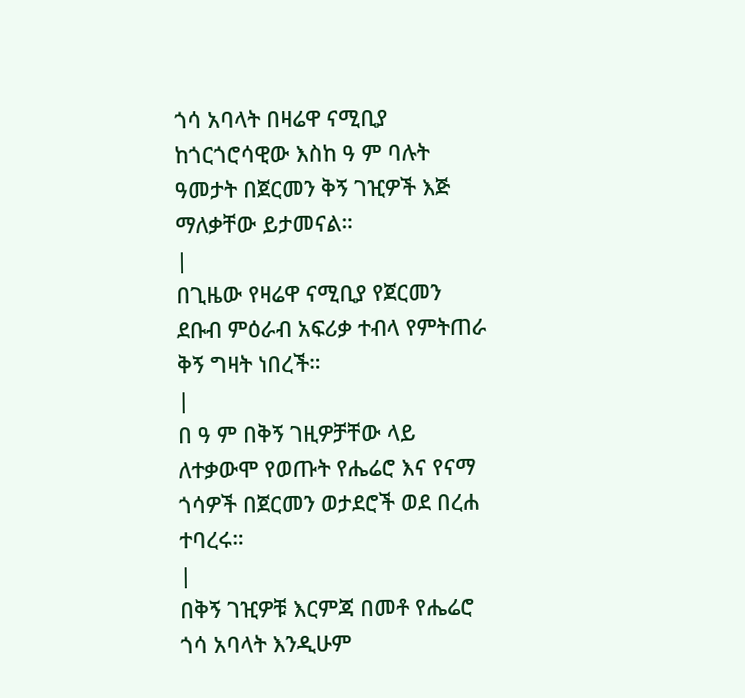ጎሳ አባላት በዛሬዋ ናሚቢያ ከጎርጎሮሳዊው እስከ ዓ ም ባሉት ዓመታት በጀርመን ቅኝ ገዢዎች እጅ ማለቃቸው ይታመናል።
|
በጊዜው የዛሬዋ ናሚቢያ የጀርመን ደቡብ ምዕራብ አፍሪቃ ተብላ የምትጠራ ቅኝ ግዛት ነበረች።
|
በ ዓ ም በቅኝ ገዚዎቻቸው ላይ ለተቃውሞ የወጡት የሔሬሮ እና የናማ ጎሳዎች በጀርመን ወታደሮች ወደ በረሐ ተባረሩ።
|
በቅኝ ገዢዎቹ እርምጃ በመቶ የሔሬሮ ጎሳ አባላት እንዲሁም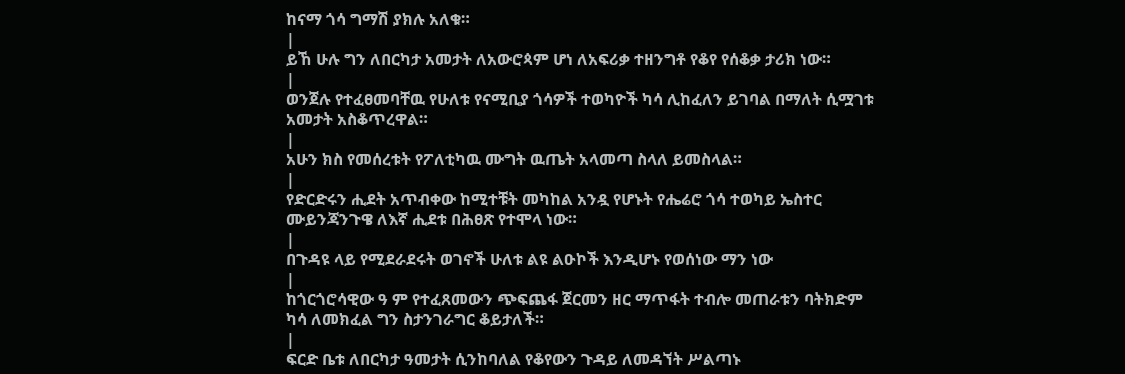ከናማ ጎሳ ግማሽ ያክሉ አለቁ።
|
ይኸ ሁሉ ግን ለበርካታ አመታት ለአውሮጳም ሆነ ለአፍሪቃ ተዘንግቶ የቆየ የሰቆቃ ታሪክ ነው።
|
ወንጀሉ የተፈፀመባቸዉ የሁለቱ የናሚቢያ ጎሳዎች ተወካዮች ካሳ ሊከፈለን ይገባል በማለት ሲሟገቱ አመታት አስቆጥረዋል።
|
አሁን ክስ የመሰረቱት የፖለቲካዉ ሙግት ዉጤት አላመጣ ስላለ ይመስላል።
|
የድርድሩን ሒደት አጥብቀው ከሚተቹት መካከል አንዷ የሆኑት የሔሬሮ ጎሳ ተወካይ ኤስተር ሙይንጃንጉዌ ለእኛ ሒደቱ በሕፀጽ የተሞላ ነው።
|
በጉዳዩ ላይ የሚደራደሩት ወገኖች ሁለቱ ልዩ ልዑኮች እንዲሆኑ የወሰነው ማን ነው
|
ከጎርጎሮሳዊው ዓ ም የተፈጸመውን ጭፍጨፋ ጀርመን ዘር ማጥፋት ተብሎ መጠራቱን ባትክድም ካሳ ለመክፈል ግን ስታንገራግር ቆይታለች።
|
ፍርድ ቤቱ ለበርካታ ዓመታት ሲንከባለል የቆየውን ጉዳይ ለመዳኘት ሥልጣኑ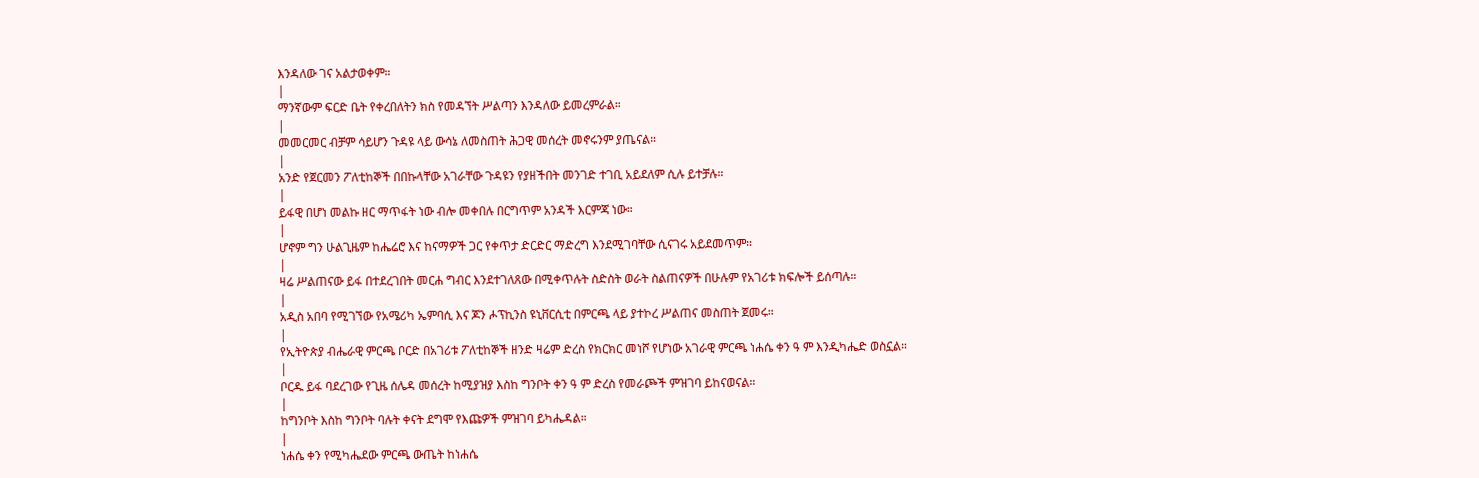እንዳለው ገና አልታወቀም።
|
ማንኛውም ፍርድ ቤት የቀረበለትን ክስ የመዳኘት ሥልጣን እንዳለው ይመረምራል።
|
መመርመር ብቻም ሳይሆን ጉዳዩ ላይ ውሳኔ ለመስጠት ሕጋዊ መሰረት መኖሩንም ያጤናል።
|
አንድ የጀርመን ፖለቲከኞች በበኩላቸው አገራቸው ጉዳዩን የያዘችበት መንገድ ተገቢ አይደለም ሲሉ ይተቻሉ።
|
ይፋዊ በሆነ መልኩ ዘር ማጥፋት ነው ብሎ መቀበሉ በርግጥም አንዳች እርምጃ ነው።
|
ሆኖም ግን ሁልጊዜም ከሔሬሮ እና ከናማዎች ጋር የቀጥታ ድርድር ማድረግ እንደሚገባቸው ሲናገሩ አይደመጥም።
|
ዛሬ ሥልጠናው ይፋ በተደረገበት መርሐ ግብር እንደተገለጸው በሚቀጥሉት ስድስት ወራት ስልጠናዎች በሁሉም የአገሪቱ ክፍሎች ይሰጣሉ።
|
አዲስ አበባ የሚገኘው የአሜሪካ ኤምባሲ እና ጆን ሖፕኪንስ ዩኒቨርሲቲ በምርጫ ላይ ያተኮረ ሥልጠና መስጠት ጀመሩ።
|
የኢትዮጵያ ብሔራዊ ምርጫ ቦርድ በአገሪቱ ፖለቲከኞች ዘንድ ዛሬም ድረስ የክርክር መነሾ የሆነው አገራዊ ምርጫ ነሐሴ ቀን ዓ ም እንዲካሔድ ወስኗል።
|
ቦርዱ ይፋ ባደረገው የጊዜ ሰሌዳ መሰረት ከሚያዝያ እስከ ግንቦት ቀን ዓ ም ድረስ የመራጮች ምዝገባ ይከናወናል።
|
ከግንቦት እስከ ግንቦት ባሉት ቀናት ደግሞ የእጩዎች ምዝገባ ይካሔዳል።
|
ነሐሴ ቀን የሚካሔደው ምርጫ ውጤት ከነሐሴ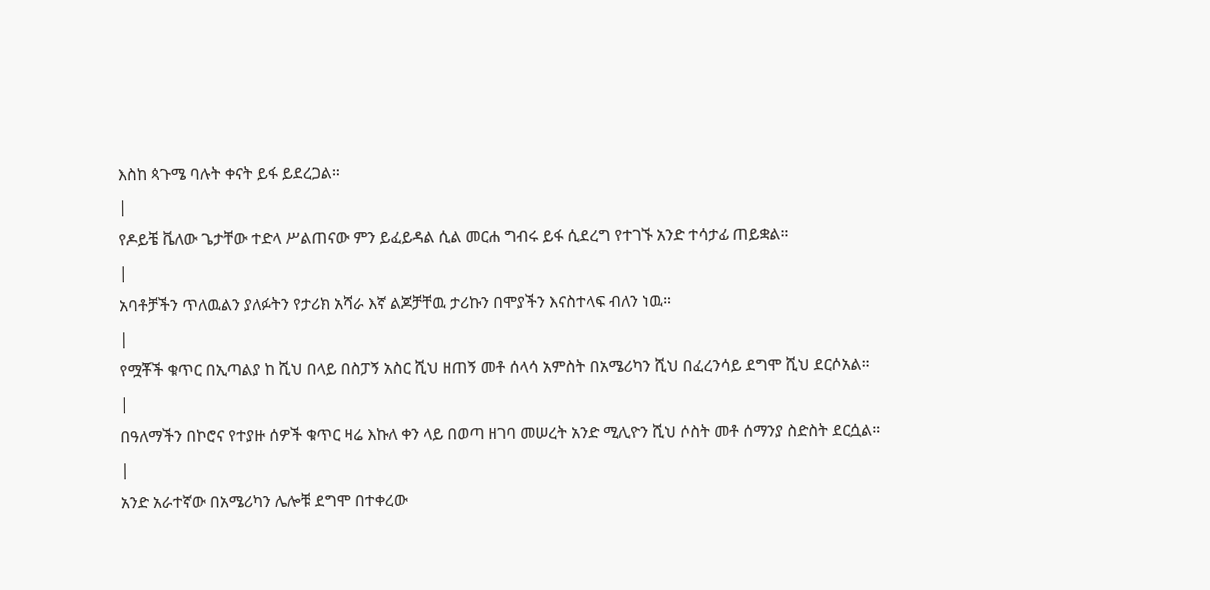እስከ ጳጉሜ ባሉት ቀናት ይፋ ይደረጋል።
|
የዶይቼ ቬለው ጌታቸው ተድላ ሥልጠናው ምን ይፈይዳል ሲል መርሐ ግብሩ ይፋ ሲደረግ የተገኙ አንድ ተሳታፊ ጠይቋል።
|
አባቶቻችን ጥለዉልን ያለፉትን የታሪክ አሻራ እኛ ልጆቻቸዉ ታሪኩን በሞያችን እናስተላፍ ብለን ነዉ።
|
የሟቾች ቁጥር በኢጣልያ ከ ሺህ በላይ በስፓኝ አስር ሺህ ዘጠኝ መቶ ሰላሳ አምስት በአሜሪካን ሺህ በፈረንሳይ ደግሞ ሺህ ደርሶአል።
|
በዓለማችን በኮሮና የተያዙ ሰዎች ቁጥር ዛሬ እኩለ ቀን ላይ በወጣ ዘገባ መሠረት አንድ ሚሊዮን ሺህ ሶስት መቶ ሰማንያ ስድስት ደርሷል።
|
አንድ አራተኛው በአሜሪካን ሌሎቹ ደግሞ በተቀረው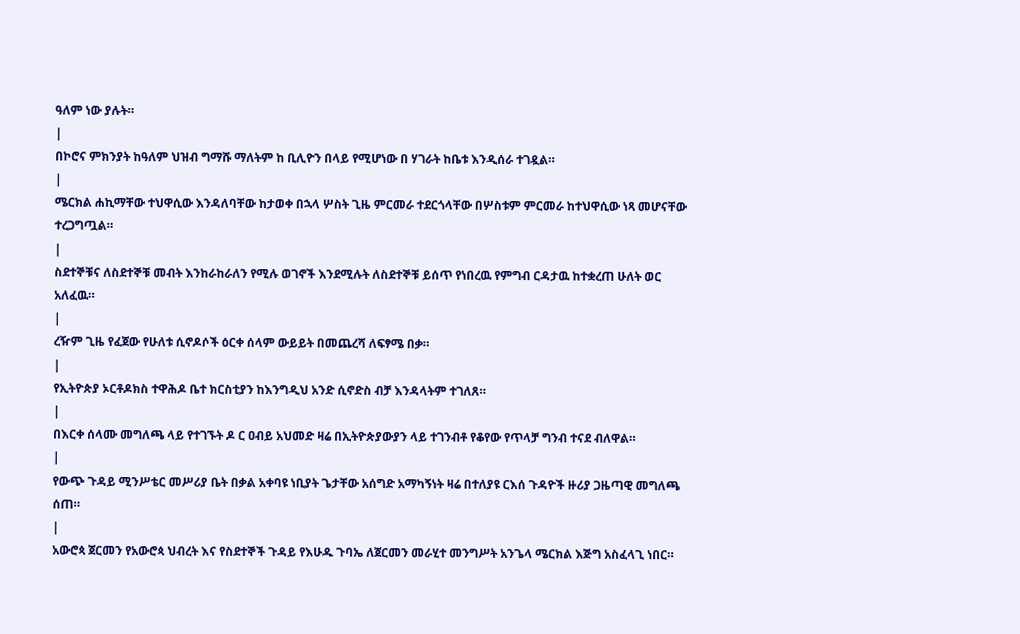ዓለም ነው ያሉት።
|
በኮሮና ምክንያት ከዓለም ህዝብ ግማሹ ማለትም ከ ቢሊዮን በላይ የሚሆነው በ ሃገራት ከቤቱ እንዲሰራ ተገዷል።
|
ሜርክል ሐኪማቸው ተህዋሲው እንዳለባቸው ከታወቀ በኋላ ሦስት ጊዜ ምርመራ ተደርጎላቸው በሦስቱም ምርመራ ከተህዋሲው ነጻ መሆናቸው ተረጋግጧል።
|
ስደተኞቹና ለስደተኞቹ መብት እንከራከራለን የሚሉ ወገኖች እንደሚሉት ለስደተኞቹ ይሰጥ የነበረዉ የምግብ ርዳታዉ ከተቋረጠ ሁለት ወር አለፈዉ።
|
ረዥም ጊዜ የፈጀው የሁለቱ ሲኖዶሶች ዕርቀ ሰላም ውይይት በመጨረሻ ለፍፃሜ በቃ።
|
የኢትዮጵያ ኦርቶዶክስ ተዋሕዶ ቤተ ክርስቲያን ከእንግዲህ አንድ ሲኖድስ ብቻ እንዳላትም ተገለጸ።
|
በእርቀ ሰላሙ መግለጫ ላይ የተገኙት ዶ ር ዐብይ አህመድ ዛሬ በኢትዮጵያውያን ላይ ተገንብቶ የቆየው የጥላቻ ግንብ ተናደ ብለዋል።
|
የውጭ ጉዳይ ሚንሥቴር መሥሪያ ቤት በቃል አቀባዩ ነቢያት ጌታቸው አሰግድ አማካኝነት ዛሬ በተለያዩ ርእሰ ጉዳዮች ዙሪያ ጋዜጣዊ መግለጫ ሰጠ።
|
አውሮጳ ጀርመን የአውሮጳ ህብረት እና የስደተኞች ጉዳይ የእሁዱ ጉባኤ ለጀርመን መራሂተ መንግሥት አንጌላ ሜርክል እጅግ አስፈላጊ ነበር።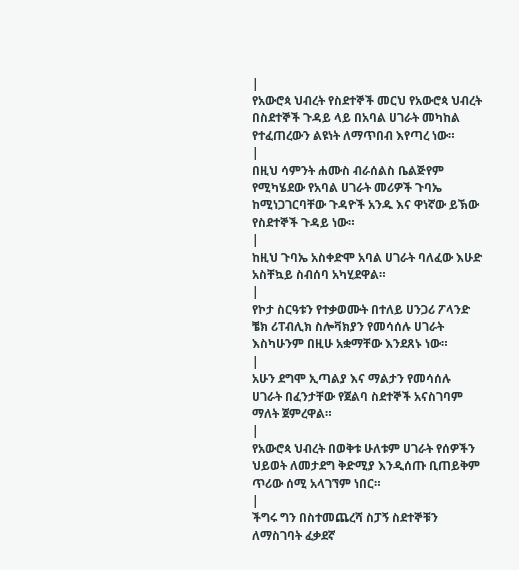|
የአውሮጳ ህብረት የስደተኞች መርህ የአውሮጳ ህብረት በስደተኞች ጉዳይ ላይ በአባል ሀገራት መካከል የተፈጠረውን ልዩነት ለማጥበብ እየጣረ ነው።
|
በዚህ ሳምንት ሐሙስ ብራሰልስ ቤልጅየም የሚካሄደው የአባል ሀገራት መሪዎች ጉባኤ ከሚነጋገርባቸው ጉዳዮች አንዱ እና ዋነኛው ይኽው የስደተኞች ጉዳይ ነው።
|
ከዚህ ጉባኤ አስቀድሞ አባል ሀገራት ባለፈው እሁድ አስቸኳይ ስብሰባ አካሂደዋል።
|
የኮታ ስርዓቱን የተቃወሙት በተለይ ሀንጋሪ ፖላንድ ቼክ ሪፐብሊክ ስሎቫክያን የመሳሰሉ ሀገራት እስካሁንም በዚሁ አቋማቸው እንደጸኑ ነው።
|
አሁን ደግሞ ኢጣልያ እና ማልታን የመሳሰሉ ሀገራት በፈንታቸው የጀልባ ስደተኞች አናስገባም ማለት ጀምረዋል።
|
የአውሮጳ ህብረት በወቅቱ ሁለቱም ሀገራት የሰዎችን ህይወት ለመታደግ ቅድሚያ እንዲሰጡ ቢጠይቅም ጥሪው ሰሚ አላገኘም ነበር።
|
ችግሩ ግን በስተመጨረሻ ስፓኝ ስደተኞቹን ለማስገባት ፈቃደኛ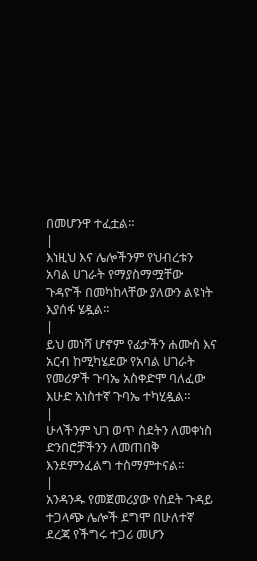በመሆንዋ ተፈቷል።
|
እነዚህ እና ሌሎችንም የህብረቱን አባል ሀገራት የማያስማሟቸው ጉዳዮች በመካከላቸው ያለውን ልዩነት እያሰፋ ሄዷል።
|
ይህ መነሻ ሆኖም የፊታችን ሐሙስ እና አርብ ከሚካሄደው የአባል ሀገራት የመሪዎች ጉባኤ አስቀድሞ ባለፈው እሁድ አነስተኛ ጉባኤ ተካሂዷል።
|
ሁላችንም ህገ ወጥ ስደትን ለመቀነስ ድንበሮቻችንን ለመጠበቅ እንደምንፈልግ ተስማምተናል።
|
አንዳንዱ የመጀመሪያው የስደት ጉዳይ ተጋላጭ ሌሎች ደግሞ በሁለተኛ ደረጃ የችግሩ ተጋሪ መሆን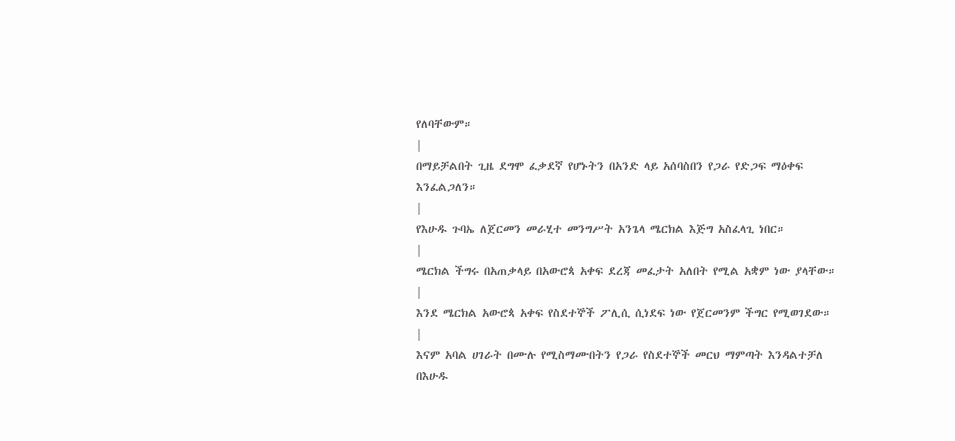የለባቸውም።
|
በማይቻልበት ጊዜ ደግሞ ፈቃደኛ የሆኑትን በአንድ ላይ አሰባስበን የጋራ የድጋፍ ማዕቀፍ እንፈልጋለን።
|
የእሁዱ ጉባኤ ለጀርመን መራሂተ መንግሥት አንጌላ ሜርክል እጅግ አስፈላጊ ነበር።
|
ሜርክል ችግሩ በአጠቃላይ በአውሮጳ አቀፍ ደረጃ መፈታት አለበት የሚል አቋም ነው ያላቸው።
|
እንደ ሜርክል አውሮጳ አቀፍ የስደተኞች ፖሊሲ ሲነደፍ ነው የጀርመንም ችግር የሚወገደው።
|
እናም አባል ሀገራት በሙሉ የሚስማሙበትን የጋራ የስደተኞች መርህ ማምጣት እንዳልተቻለ በእሁዱ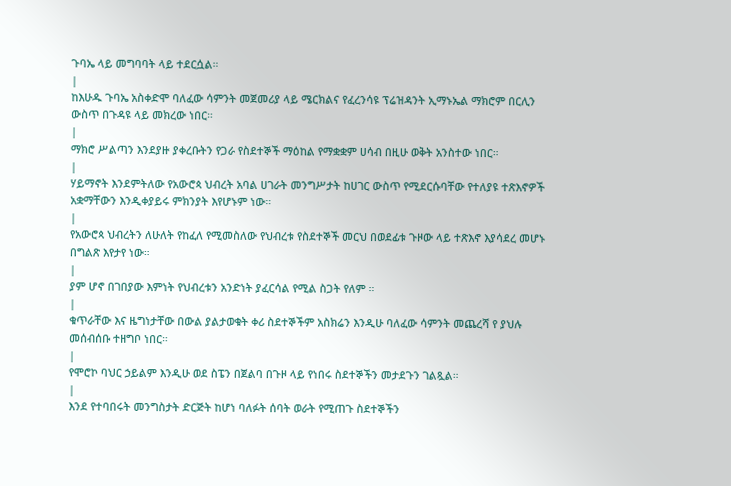ጉባኤ ላይ መግባባት ላይ ተደርሷል።
|
ከእሁዱ ጉባኤ አስቀድሞ ባለፈው ሳምንት መጀመሪያ ላይ ሜርክልና የፈረንሳዩ ፕሬዝዳንት ኢማኑኤል ማክሮም በርሊን ውስጥ በጉዳዩ ላይ መክረው ነበር።
|
ማክሮ ሥልጣን እንደያዙ ያቀረቡትን የጋራ የስደተኞች ማዕከል የማቋቋም ሀሳብ በዚሁ ወቅት አንስተው ነበር።
|
ሃይማኖት እንደምትለው የአውሮጳ ህብረት አባል ሀገራት መንግሥታት ከሀገር ውስጥ የሚደርሱባቸው የተለያዩ ተጽእኖዎች አቋማቸውን እንዲቀያይሩ ምክንያት እየሆኑም ነው።
|
የአውሮጳ ህብረትን ለሁለት የከፈለ የሚመስለው የህብረቱ የስደተኞች መርህ በወደፊቱ ጉዞው ላይ ተጽእኖ እያሳደረ መሆኑ በግልጽ እየታየ ነው።
|
ያም ሆኖ በገበያው እምነት የህብረቱን አንድነት ያፈርሳል የሚል ስጋት የለም ።
|
ቁጥራቸው እና ዜግነታቸው በውል ያልታወቁት ቀሪ ስደተኞችም አስክሬን እንዲሁ ባለፈው ሳምንት መጨረሻ የ ያህሉ መሰብሰቡ ተዘግቦ ነበር።
|
የሞሮኮ ባህር ኃይልም እንዲሁ ወደ ስፔን በጀልባ በጉዞ ላይ የነበሩ ስደተኞችን መታደጉን ገልጿል።
|
እንደ የተባበሩት መንግስታት ድርጅት ከሆነ ባለፉት ሰባት ወራት የሚጠጉ ስደተኞችን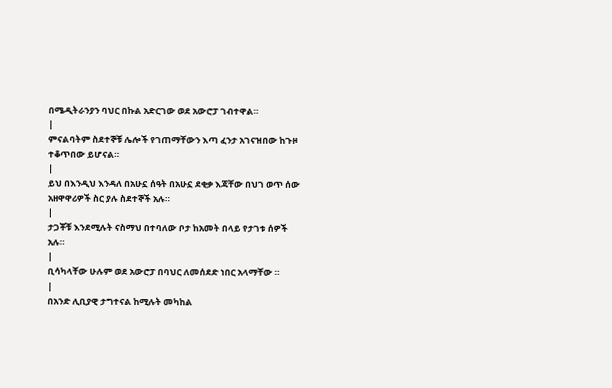በሜዲትራንያን ባህር በኩል አድርገው ወደ አውሮፓ ገብተዋል።
|
ምናልባትም ስደተኞቹ ሌሎች የገጠማቸውን እጣ ፈንታ አገናዝበው ከጉዞ ተቆጥበው ይሆናል።
|
ይህ በእንዲህ እንዳለ በአሁኗ ሰዓት በአሁኗ ደቂቃ እጃቸው በህገ ወጥ ሰው አዘዋዋሪዎች ስር ያሉ ስደተኞች አሉ።
|
ታጋቾቹ እንደሚሉት ናስማህ በተባለው ቦታ ከአመት በላይ የታገቱ ሰዎች አሉ።
|
ቢሳካላቸው ሁሉም ወደ አውሮፓ በባህር ለመሰደድ ነበር አላማቸው ።
|
በአንድ ሊቢያዊ ታግተናል ከሚሉት መካከል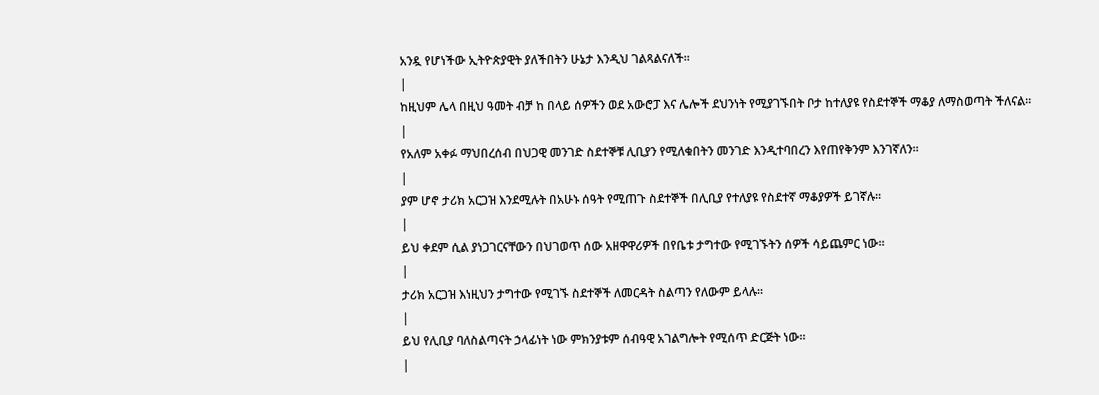አንዷ የሆነችው ኢትዮጵያዊት ያለችበትን ሁኔታ እንዲህ ገልጻልናለች።
|
ከዚህም ሌላ በዚህ ዓመት ብቻ ከ በላይ ሰዎችን ወደ አውሮፓ እና ሌሎች ደህንነት የሚያገኙበት ቦታ ከተለያዩ የስደተኞች ማቆያ ለማስወጣት ችለናል።
|
የአለም አቀፉ ማህበረሰብ በህጋዊ መንገድ ስደተኞቹ ሊቢያን የሚለቁበትን መንገድ እንዲተባበረን እየጠየቅንም እንገኛለን።
|
ያም ሆኖ ታሪክ አርጋዝ እንደሚሉት በአሁኑ ሰዓት የሚጠጉ ስደተኞች በሊቢያ የተለያዩ የስደተኛ ማቆያዎች ይገኛሉ።
|
ይህ ቀደም ሲል ያነጋገርናቸውን በህገወጥ ሰው አዘዋዋሪዎች በየቤቱ ታግተው የሚገኙትን ሰዎች ሳይጨምር ነው።
|
ታሪክ አርጋዝ እነዚህን ታግተው የሚገኙ ስደተኞች ለመርዳት ስልጣን የለውም ይላሉ።
|
ይህ የሊቢያ ባለስልጣናት ኃላፊነት ነው ምክንያቱም ሰብዓዊ አገልግሎት የሚሰጥ ድርጅት ነው።
|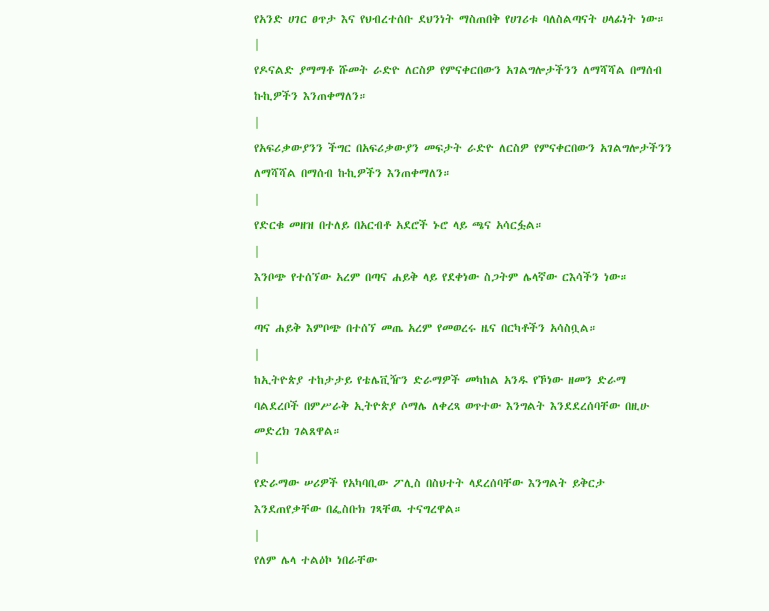የአንድ ሀገር ፀጥታ እና የህብረተሰቡ ደህንነት ማስጠበቅ የሀገሪቱ ባለስልጣናት ሀላፊነት ነው።
|
የዶናልድ ያማማቶ ሹመት ራድዮ ለርስዎ የምናቀርበውን አገልግሎታችንን ለማሻሻል በማሰብ ኩኪዎችን እንጠቀማለን።
|
የአፍሪቃውያንን ችግር በአፍሪቃውያን መፍታት ራድዮ ለርስዎ የምናቀርበውን አገልግሎታችንን ለማሻሻል በማሰብ ኩኪዎችን እንጠቀማለን።
|
የድርቁ መዘዝ በተለይ በአርብቶ አደሮች ኑሮ ላይ ጫና አሳርፏል።
|
እንቦጭ የተሰኘው አረም በጣና ሐይቅ ላይ የደቀነው ስጋትም ሌላኛው ርእሳችን ነው።
|
ጣና ሐይቅ እምቦጭ በተሰኘ መጤ አረም የመወረሩ ዜና በርካቶችን አሳስቧል።
|
ከኢትዮጵያ ተከታታይ የቴሌቪዥን ድራማዎች መካከል አንዱ የኾነው ዘመን ድራማ ባልደረቦች በምሥራቅ ኢትዮጵያ ሶማሌ ለቀረጻ ወጥተው እንግልት እንደደረሰባቸው በዚሁ መድረክ ገልጸዋል።
|
የድራማው ሠሪዎች የአካባቢው ፖሊስ በስህተት ላደረሰባቸው እንግልት ይቅርታ እንደጠየቃቸው በፌስቡክ ገጻቸዉ ተናግረዋል።
|
የለም ሌላ ተልዕኮ ነበራቸው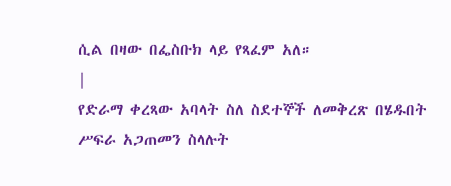ሲል በዛው በፌስቡክ ላይ የጻፈም አለ።
|
የድራማ ቀረጻው አባላት ስለ ስደተኞች ለመቅረጽ በሄዱበት ሥፍራ አጋጠመን ስላሉት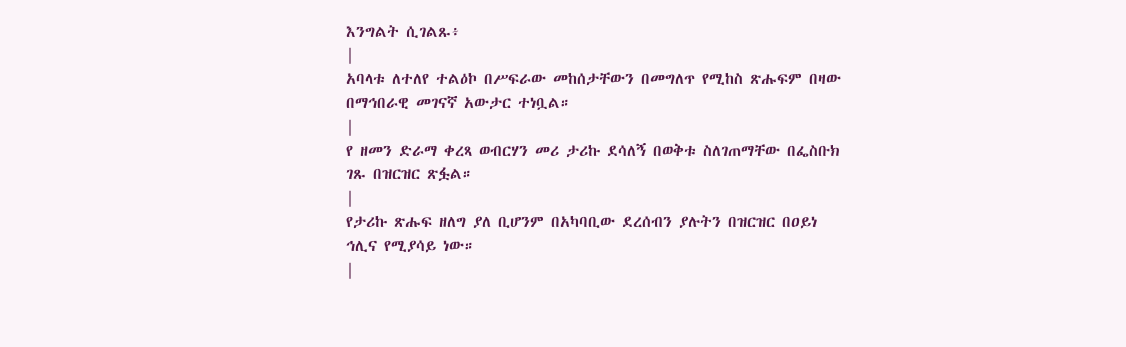እንግልት ሲገልጹ፥
|
አባላቱ ለተለየ ተልዕኮ በሥፍራው መከሰታቸውን በመግለጥ የሚከስ ጽሑፍም በዛው በማኅበራዊ መገናኛ አውታር ተነቧል።
|
የ ዘመን ድራማ ቀረጻ ወብርሃን መሪ ታሪኩ ደሳለኝ በወቅቱ ስለገጠማቸው በፌስቡክ ገጹ በዝርዝር ጽፏል።
|
የታሪኩ ጽሑፍ ዘለግ ያለ ቢሆንም በአካባቢው ደረሰብን ያሉትን በዝርዝር በዐይነ ኅሊና የሚያሳይ ነው።
|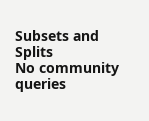Subsets and Splits
No community queries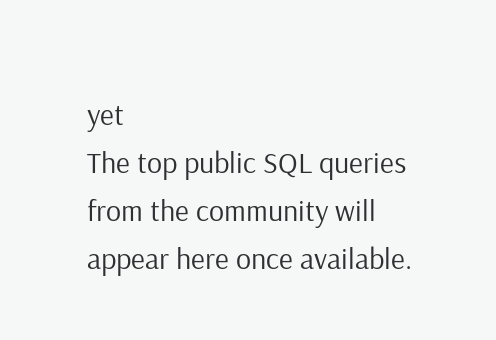yet
The top public SQL queries from the community will appear here once available.